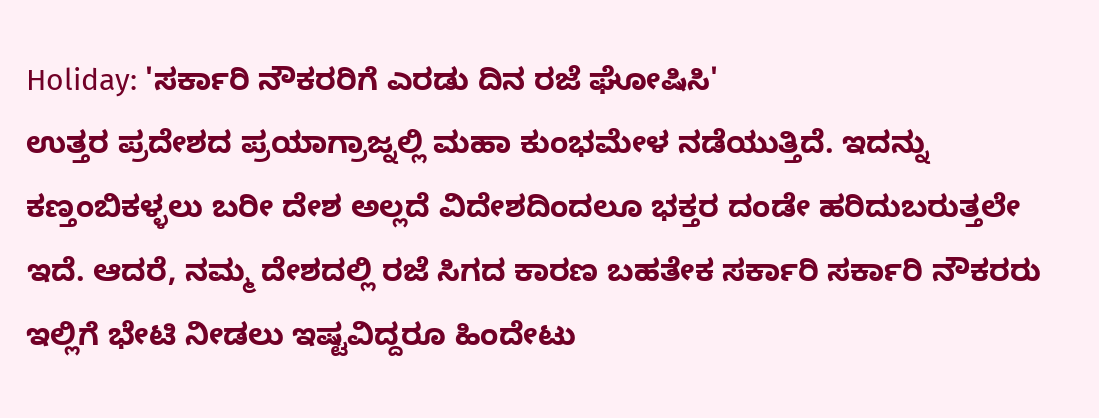Holiday: 'ಸರ್ಕಾರಿ ನೌಕರರಿಗೆ ಎರಡು ದಿನ ರಜೆ ಘೋಷಿಸಿ'
ಉತ್ತರ ಪ್ರದೇಶದ ಪ್ರಯಾಗ್ರಾಜ್ನಲ್ಲಿ ಮಹಾ ಕುಂಭಮೇಳ ನಡೆಯುತ್ತಿದೆ. ಇದನ್ನು ಕಣ್ತಂಬಿಕಳ್ಳಲು ಬರೀ ದೇಶ ಅಲ್ಲದೆ ವಿದೇಶದಿಂದಲೂ ಭಕ್ತರ ದಂಡೇ ಹರಿದುಬರುತ್ತಲೇ ಇದೆ. ಆದರೆ, ನಮ್ಮ ದೇಶದಲ್ಲಿ ರಜೆ ಸಿಗದ ಕಾರಣ ಬಹತೇಕ ಸರ್ಕಾರಿ ಸರ್ಕಾರಿ ನೌಕರರು ಇಲ್ಲಿಗೆ ಭೇಟಿ ನೀಡಲು ಇಷ್ಟವಿದ್ದರೂ ಹಿಂದೇಟು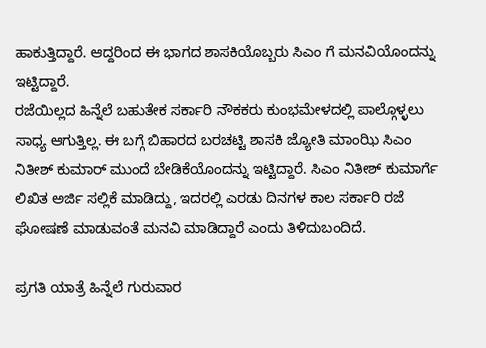ಹಾಕುತ್ತಿದ್ದಾರೆ. ಆದ್ದರಿಂದ ಈ ಭಾಗದ ಶಾಸಕಿಯೊಬ್ಬರು ಸಿಎಂ ಗೆ ಮನವಿಯೊಂದನ್ನು ಇಟ್ಟಿದ್ದಾರೆ.
ರಜೆಯಿಲ್ಲದ ಹಿನ್ನೆಲೆ ಬಹುತೇಕ ಸರ್ಕಾರಿ ನೌಕಕರು ಕುಂಭಮೇಳದಲ್ಲಿ ಪಾಲ್ಗೊಳ್ಳಲು ಸಾಧ್ಯ ಆಗುತ್ತಿಲ್ಲ. ಈ ಬಗ್ಗೆ ಬಿಹಾರದ ಬರಚಟ್ಟಿ ಶಾಸಕಿ ಜ್ಯೋತಿ ಮಾಂಝಿ ಸಿಎಂ ನಿತೀಶ್ ಕುಮಾರ್ ಮುಂದೆ ಬೇಡಿಕೆಯೊಂದನ್ನು ಇಟ್ಟಿದ್ದಾರೆ. ಸಿಎಂ ನಿತೀಶ್ ಕುಮಾರ್ಗೆ ಲಿಖಿತ ಅರ್ಜಿ ಸಲ್ಲಿಕೆ ಮಾಡಿದ್ದು, ಇದರಲ್ಲಿ ಎರಡು ದಿನಗಳ ಕಾಲ ಸರ್ಕಾರಿ ರಜೆ ಘೋಷಣೆ ಮಾಡುವಂತೆ ಮನವಿ ಮಾಡಿದ್ದಾರೆ ಎಂದು ತಿಳಿದುಬಂದಿದೆ.

ಪ್ರಗತಿ ಯಾತ್ರೆ ಹಿನ್ನೆಲೆ ಗುರುವಾರ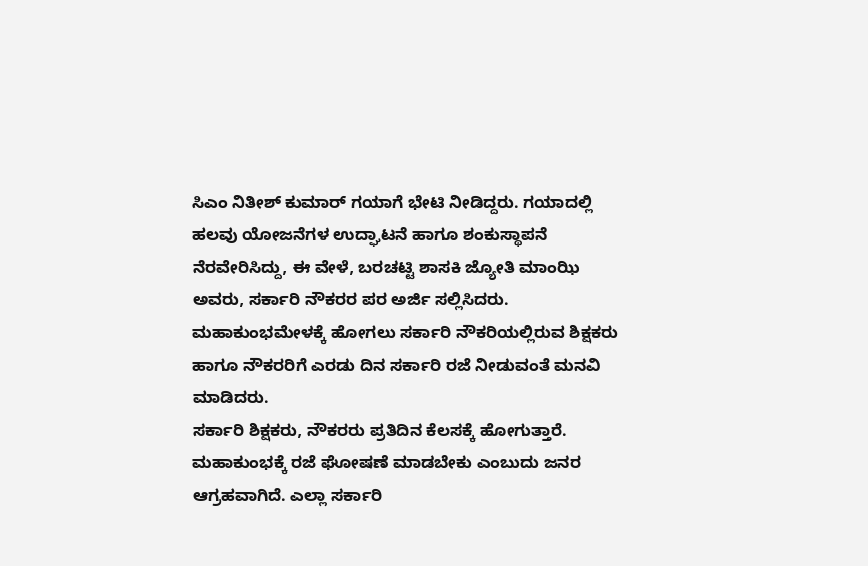ಸಿಎಂ ನಿತೀಶ್ ಕುಮಾರ್ ಗಯಾಗೆ ಭೇಟಿ ನೀಡಿದ್ದರು. ಗಯಾದಲ್ಲಿ ಹಲವು ಯೋಜನೆಗಳ ಉದ್ಘಾಟನೆ ಹಾಗೂ ಶಂಕುಸ್ಥಾಪನೆ ನೆರವೇರಿಸಿದ್ದು, ಈ ವೇಳೆ, ಬರಚಟ್ಟಿ ಶಾಸಕಿ ಜ್ಯೋತಿ ಮಾಂಝಿ ಅವರು, ಸರ್ಕಾರಿ ನೌಕರರ ಪರ ಅರ್ಜಿ ಸಲ್ಲಿಸಿದರು. ಮಹಾಕುಂಭಮೇಳಕ್ಕೆ ಹೋಗಲು ಸರ್ಕಾರಿ ನೌಕರಿಯಲ್ಲಿರುವ ಶಿಕ್ಷಕರು ಹಾಗೂ ನೌಕರರಿಗೆ ಎರಡು ದಿನ ಸರ್ಕಾರಿ ರಜೆ ನೀಡುವಂತೆ ಮನವಿ ಮಾಡಿದರು.
ಸರ್ಕಾರಿ ಶಿಕ್ಷಕರು, ನೌಕರರು ಪ್ರತಿದಿನ ಕೆಲಸಕ್ಕೆ ಹೋಗುತ್ತಾರೆ. ಮಹಾಕುಂಭಕ್ಕೆ ರಜೆ ಘೋಷಣೆ ಮಾಡಬೇಕು ಎಂಬುದು ಜನರ ಆಗ್ರಹವಾಗಿದೆ. ಎಲ್ಲಾ ಸರ್ಕಾರಿ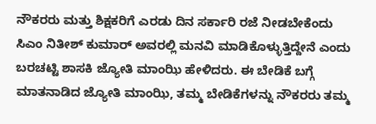ನೌಕರರು ಮತ್ತು ಶಿಕ್ಷಕರಿಗೆ ಎರಡು ದಿನ ಸರ್ಕಾರಿ ರಜೆ ನೀಡಬೇಕೆಂದು ಸಿಎಂ ನಿತೀಶ್ ಕುಮಾರ್ ಅವರಲ್ಲಿ ಮನವಿ ಮಾಡಿಕೊಳ್ಳುತ್ತಿದ್ದೇನೆ ಎಂದು ಬರಚಟ್ಟಿ ಶಾಸಕಿ ಜ್ಯೋತಿ ಮಾಂಝಿ ಹೇಳಿದರು. ಈ ಬೇಡಿಕೆ ಬಗ್ಗೆ ಮಾತನಾಡಿದ ಜ್ಯೋತಿ ಮಾಂಝಿ, ತಮ್ಮ ಬೇಡಿಕೆಗಳನ್ನು ನೌಕರರು ತಮ್ಮ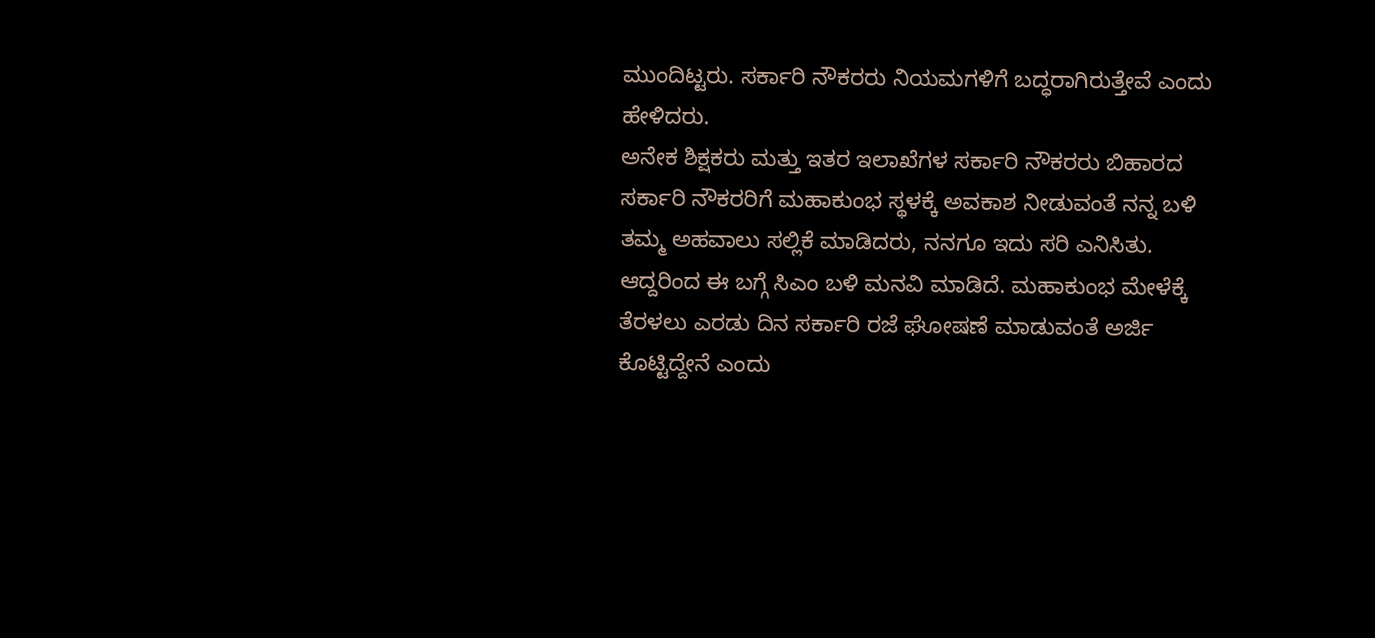ಮುಂದಿಟ್ಟರು. ಸರ್ಕಾರಿ ನೌಕರರು ನಿಯಮಗಳಿಗೆ ಬದ್ಧರಾಗಿರುತ್ತೇವೆ ಎಂದು ಹೇಳಿದರು.
ಅನೇಕ ಶಿಕ್ಷಕರು ಮತ್ತು ಇತರ ಇಲಾಖೆಗಳ ಸರ್ಕಾರಿ ನೌಕರರು ಬಿಹಾರದ ಸರ್ಕಾರಿ ನೌಕರರಿಗೆ ಮಹಾಕುಂಭ ಸ್ಥಳಕ್ಕೆ ಅವಕಾಶ ನೀಡುವಂತೆ ನನ್ನ ಬಳಿ ತಮ್ಮ ಅಹವಾಲು ಸಲ್ಲಿಕೆ ಮಾಡಿದರು, ನನಗೂ ಇದು ಸರಿ ಎನಿಸಿತು. ಆದ್ದರಿಂದ ಈ ಬಗ್ಗೆ ಸಿಎಂ ಬಳಿ ಮನವಿ ಮಾಡಿದೆ. ಮಹಾಕುಂಭ ಮೇಳೆಕ್ಕೆ ತೆರಳಲು ಎರಡು ದಿನ ಸರ್ಕಾರಿ ರಜೆ ಘೋಷಣೆ ಮಾಡುವಂತೆ ಅರ್ಜಿ ಕೊಟ್ಟಿದ್ದೇನೆ ಎಂದು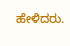ಹೇಳಿದರು.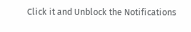Click it and Unblock the Notifications